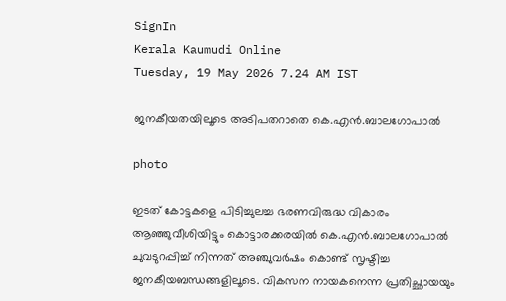SignIn
Kerala Kaumudi Online
Tuesday, 19 May 2026 7.24 AM IST

ജനകീയതയിലൂടെ അടിപതറാതെ കെ.എൻ.ബാലഗോപാൽ

photo

ഇടത് കോട്ടകളെ പിടിച്ചുലച്ച ഭരണവിരുദ്ധ വികാരം ആഞ്ഞുവീശിയിട്ടും കൊട്ടാരക്കരയിൽ കെ.എൻ.ബാലഗോപാൽ ചുവടുറപ്പിച്ച് നിന്നത് അഞ്ചുവർഷം കൊണ്ട് സൃഷ്ടിച്ച ജനകീയബന്ധങ്ങളിലൂടെ. വികസന നായകനെന്ന പ്രതിച്ഛായയും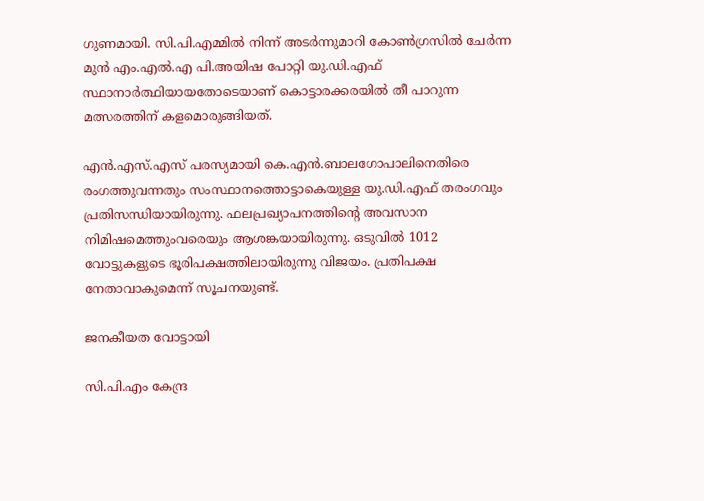ഗുണമായി. സി.പി.എമ്മിൽ നിന്ന് അടർന്നുമാറി കോൺഗ്രസിൽ ചേർന്ന മുൻ എം.എൽ.എ പി.അയിഷ പോറ്റി യു.ഡി.എഫ് സ്ഥാനാർത്ഥിയായതോടെയാണ് കൊട്ടാരക്കരയിൽ തീ പാറുന്ന മത്സരത്തിന് കളമൊരുങ്ങിയത്.

എൻ.എസ്.എസ് പരസ്യമായി കെ.എൻ.ബാലഗോപാലിനെതിരെ രംഗത്തുവന്നതും സംസ്ഥാനത്തൊട്ടാകെയുള്ള യു.ഡി.എഫ് തരംഗവും പ്രതിസന്ധിയായിരുന്നു. ഫലപ്രഖ്യാപനത്തിന്റെ അവസാന നിമിഷമെത്തുംവരെയും ആശങ്കയായിരുന്നു. ഒടുവിൽ 1012 വോട്ടുകളുടെ ഭൂരിപക്ഷത്തിലായിരുന്നു വിജയം. പ്രതിപക്ഷ നേതാവാകുമെന്ന് സൂചനയുണ്ട്.

ജനകീയത വോട്ടായി

സി.പി.എം കേന്ദ്ര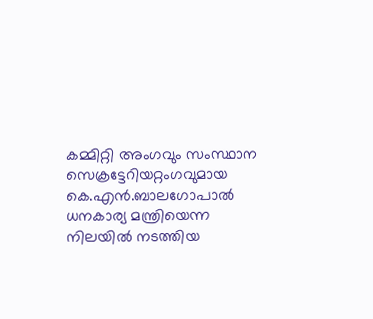കമ്മിറ്റി അംഗവും സംസ്ഥാന സെക്രട്ടേറിയറ്റംഗവുമായ കെ.എൻ.ബാലഗോപാൽ ധനകാര്യ മന്ത്രിയെന്ന നിലയിൽ നടത്തിയ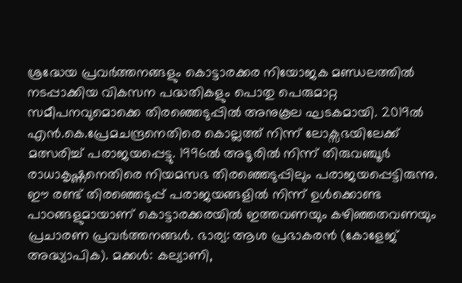ശ്രദ്ധേയ പ്രവർത്തനങ്ങളും കൊട്ടാരക്കര നിയോജക മണ്ഡലത്തിൽ നടപ്പാക്കിയ വികസന പദ്ധതികളും പൊതു പെരുമാറ്റ സമീപനവുമൊക്കെ തിരഞ്ഞെടുപ്പിൽ അനുകൂല ഘടകമായി. 2019ൽ എൻ.കെ.പ്രേമചന്ദ്രനെതിരെ കൊല്ലത്ത് നിന്ന് ലോക്സഭയിലേക്ക് മത്സരിച്ച് പരാജയപ്പെട്ടു. 1996ൽ അടൂരിൽ നിന്ന് തിരുവഞ്ചൂർ രാധാകൃഷ്ണനെതിരെ നിയമസഭ തിരഞ്ഞെടുപ്പിലും പരാജയപ്പെട്ടിരുന്നു. ഈ രണ്ട് തിരഞ്ഞെടുപ്പ് പരാജയങ്ങളിൽ നിന്ന് ഉൾക്കൊണ്ട പാഠങ്ങളുമായാണ് കൊട്ടാരക്കരയിൽ ഇത്തവണയും കഴിഞ്ഞതവണയും പ്രചാരണ പ്രവർത്തനങ്ങൾ. ഭാര്യ: ആശ പ്രഭാകരൻ (കോളേജ് അദ്ധ്യാപിക). മക്കൾ: കല്യാണി,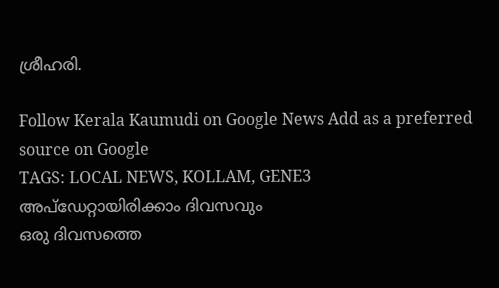ശ്രീഹരി.

Follow Kerala Kaumudi on Google News Add as a preferred source on Google
TAGS: LOCAL NEWS, KOLLAM, GENE3
അപ്ഡേറ്റായിരിക്കാം ദിവസവും
ഒരു ദിവസത്തെ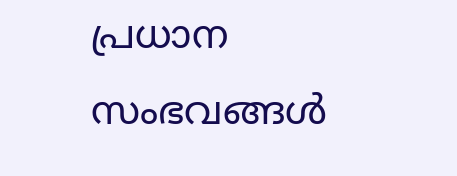പ്രധാന സംഭവങ്ങൾ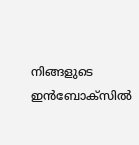നിങ്ങളുടെ ഇൻബോക്സിൽ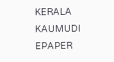KERALA KAUMUDI EPAPER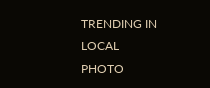TRENDING IN LOCAL
PHOTO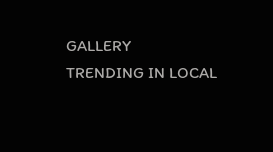GALLERY
TRENDING IN LOCAL